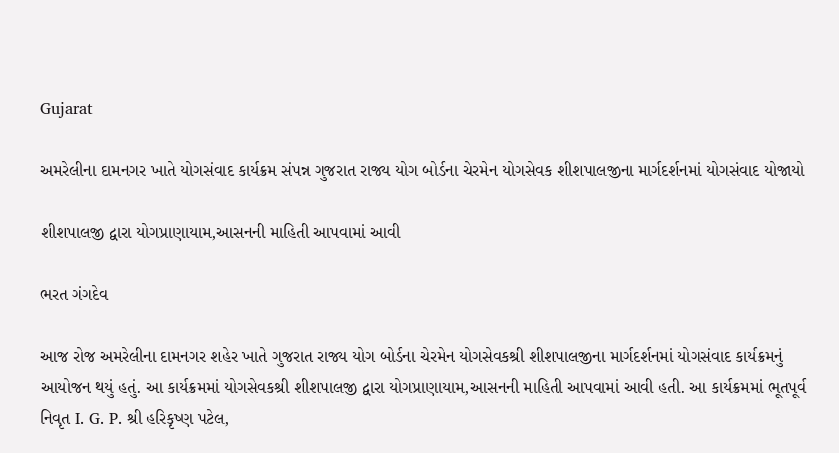Gujarat

અમરેલીના દામનગર ખાતે યોગસંવાદ કાર્યક્રમ સંપન્ન ગુજરાત રાજ્ય યોગ બોર્ડના ચેરમેન યોગસેવક શીશપાલજીના માર્ગદર્શનમાં યોગસંવાદ યોજાયો

શીશપાલજી દ્વારા યોગપ્રાણાયામ,આસનની માહિતી આપવામાં આવી

ભરત ગંગદેવ

આજ રોજ અમરેલીના દામનગર શહેર ખાતે ગુજરાત રાજ્ય યોગ બોર્ડના ચેરમેન યોગસેવકશ્રી શીશપાલજીના માર્ગદર્શનમાં યોગસંવાદ કાર્યક્રમનું આયોજન થયું હતું. આ કાર્યક્રમમાં યોગસેવકશ્રી શીશપાલજી દ્વારા યોગપ્રાણાયામ,આસનની માહિતી આપવામાં આવી હતી. આ કાર્યક્રમમાં ભૂતપૂર્વ નિવૃત I. G. P. શ્રી હરિકૃષ્ણ પટેલ,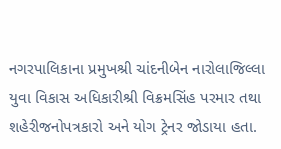નગરપાલિકાના પ્રમુખશ્રી ચાંદનીબેન નારોલાજિલ્લા યુવા વિકાસ અધિકારીશ્રી વિક્રમસિંહ પરમાર તથા શહેરીજનોપત્રકારો અને યોગ ટ્રેનર જોડાયા હતા.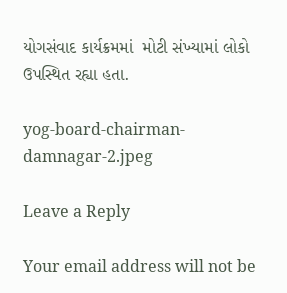યોગસંવાદ કાર્યક્રમમાં  મોટી સંખ્યામાં લોકો ઉપસ્થિત રહ્યા હતા.

yog-board-chairman-damnagar-2.jpeg

Leave a Reply

Your email address will not be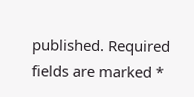published. Required fields are marked *